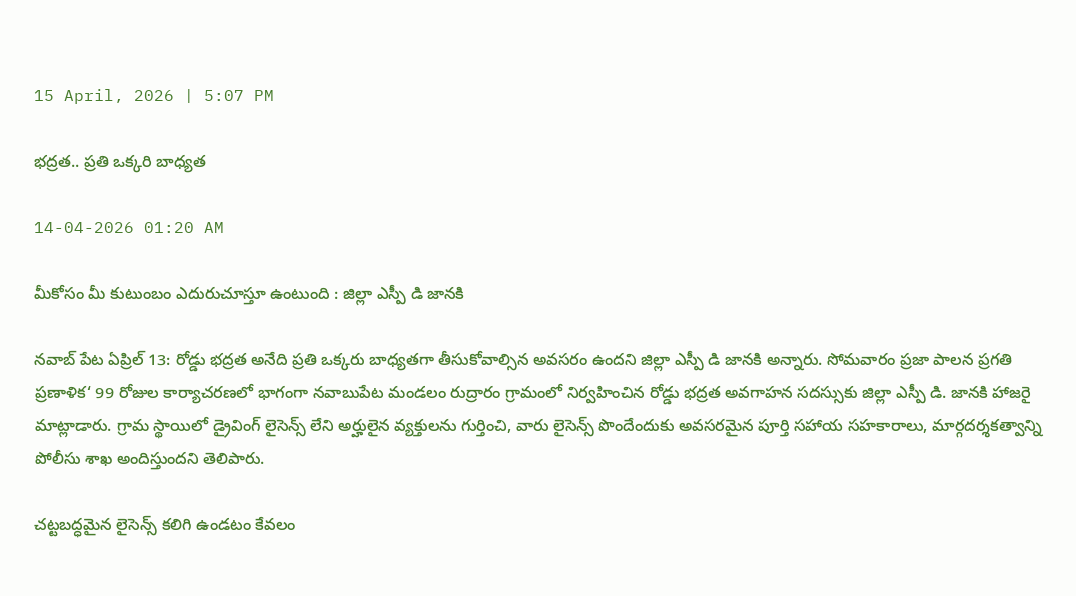15 April, 2026 | 5:07 PM

భద్రత.. ప్రతి ఒక్కరి బాధ్యత

14-04-2026 01:20 AM

మీకోసం మీ కుటుంబం ఎదురుచూస్తూ ఉంటుంది : జిల్లా ఎస్పీ డి జానకి

నవాబ్ పేట ఏప్రిల్ 13: రోడ్డు భద్రత అనేది ప్రతి ఒక్కరు బాధ్యతగా తీసుకోవాల్సిన అవసరం ఉందని జిల్లా ఎస్పీ డి జానకి అన్నారు. సోమవారం ప్రజా పాలన ప్రగతి ప్రణాళిక‘ 99 రోజుల కార్యాచరణలో భాగంగా నవాబుపేట మండలం రుద్రారం గ్రామంలో నిర్వహించిన రోడ్డు భద్రత అవగాహన సదస్సుకు జిల్లా ఎస్పీ డి. జానకి హాజరై మాట్లాడారు. గ్రామ స్థాయిలో డ్రైవింగ్ లైసెన్స్ లేని అర్హులైన వ్యక్తులను గుర్తించి, వారు లైసెన్స్ పొందేందుకు అవసరమైన పూర్తి సహాయ సహకారాలు, మార్గదర్శకత్వాన్ని పోలీసు శాఖ అందిస్తుందని తెలిపారు.

చట్టబద్ధమైన లైసెన్స్ కలిగి ఉండటం కేవలం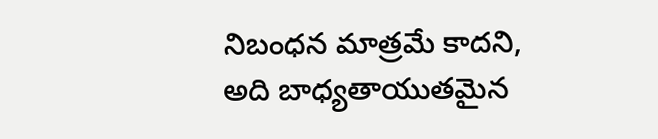నిబంధన మాత్రమే కాదని, అది బాధ్యతాయుతమైన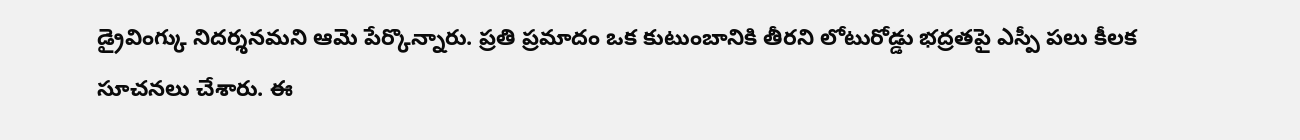డ్రైవింగ్కు నిదర్శనమని ఆమె పేర్కొన్నారు. ప్రతి ప్రమాదం ఒక కుటుంబానికి తీరని లోటురోడ్డు భద్రతపై ఎస్పీ పలు కీలక సూచనలు చేశారు. ఈ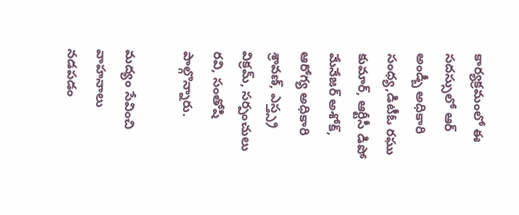కార్యక్రమంలో ఈ సదస్సులో ఆర్ అండ్బీ అధికారి సంధ్య,డిటీఓ రఘు కుమార్, ఆర్టీసీ డిపో మేనేజర్ అశోక్, ఆరోగ్య అధికారి శ్రావణ్, ఎస్త్స్ర విక్రమ్, సర్పంచులు రవి, సంతోషి పాల్గొన్నారు.

మద్యం సేవించి వాహనాలు నడపడం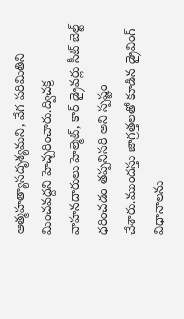ఆత్మహత్యాసదృశ్యమని, వేగ పరిమితిని మించవద్దని హెచ్చరించారు.ద్విచక్ర వాహనదారులు హెల్మెట్, కార్ డ్రైవర్లు సీట్ బెల్ట్ ధరించడం తప్పనిసరి అని స్పష్టం చేశారు.ముందస్తు జాగ్రత్తలతో కూడిన డ్రైవింగ్ విధానాలను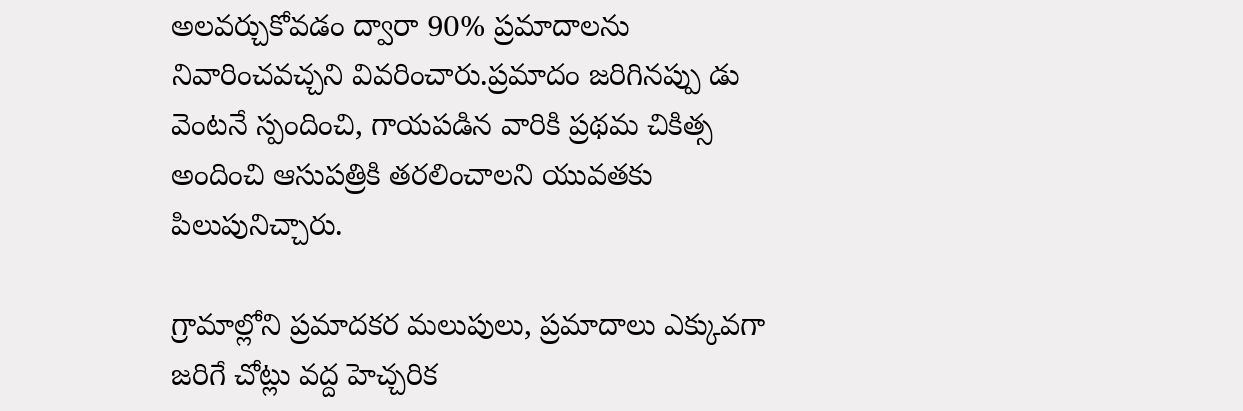అలవర్చుకోవడం ద్వారా 90% ప్రమాదాలను నివారించవచ్చని వివరించారు.ప్రమాదం జరిగినప్పు డు వెంటనే స్పందించి, గాయపడిన వారికి ప్రథమ చికిత్స అందించి ఆసుపత్రికి తరలించాలని యువతకు పిలుపునిచ్చారు.

గ్రామాల్లోని ప్రమాదకర మలుపులు, ప్రమాదాలు ఎక్కువగా జరిగే చోట్లు వద్ద హెచ్చరిక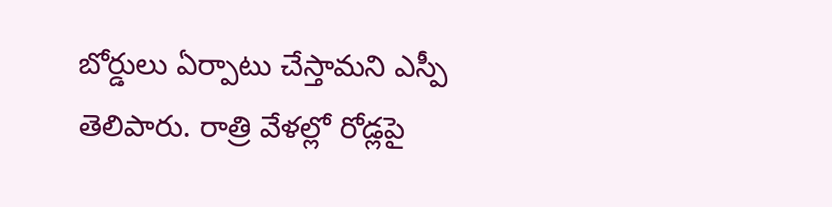బోర్డులు ఏర్పాటు చేస్తామని ఎస్పీ తెలిపారు. రాత్రి వేళల్లో రోడ్లపై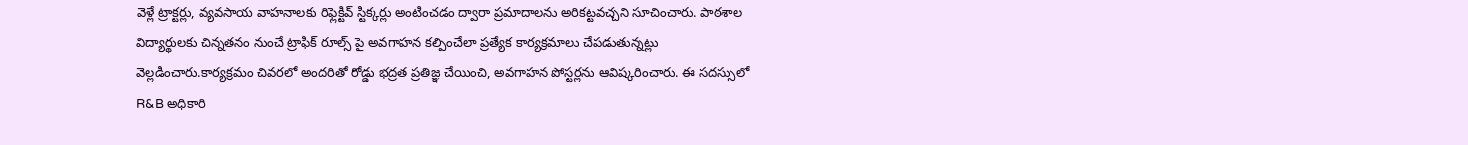వెళ్లే ట్రాక్టర్లు, వ్యవసాయ వాహనాలకు రిఫ్లెక్టివ్ స్టిక్కర్లు అంటించడం ద్వారా ప్రమాదాలను అరికట్టవచ్చని సూచించారు. పాఠశాల విద్యార్థులకు చిన్నతనం నుంచే ట్రాఫిక్ రూల్స్ పై అవగాహన కల్పించేలా ప్రత్యేక కార్యక్రమాలు చేపడుతున్నట్లు వెల్లడించారు.కార్యక్రమం చివరలో అందరితో రోడ్డు భద్రత ప్రతిజ్ఞ చేయించి, అవగాహన పోస్టర్లను ఆవిష్కరించారు. ఈ సదస్సులో R&B అధికారి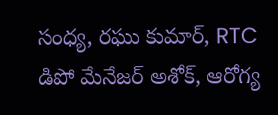సంధ్య, రఘు కుమార్, RTC డిపో మేనేజర్ అశోక్, ఆరోగ్య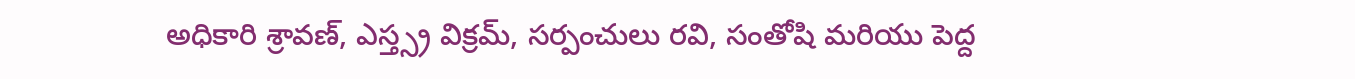అధికారి శ్రావణ్, ఎస్త్స్ర విక్రమ్, సర్పంచులు రవి, సంతోషి మరియు పెద్ద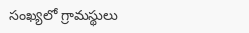సంఖ్యలో గ్రామస్థులు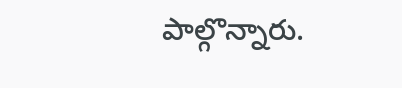పాల్గొన్నారు.